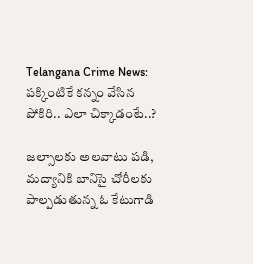Telangana Crime News: పక్కింటికే కన్నం వేసిన పోకిరి.. ఎలా చిక్కాడంటే..?

జల్సాలకు అలవాటు పడి, మద్యానికి బానిసై చోరీలకు పాల్పడుతున్న ఓ కేటుగాడి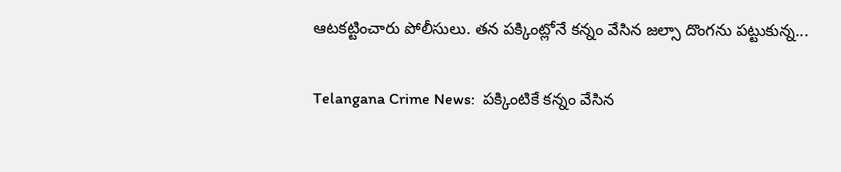ఆటకట్టించారు పోలీసులు. తన పక్కింట్లోనే కన్నం వేసిన జల్సా దొంగను పట్టుకున్న...

Telangana Crime News:  పక్కింటికే కన్నం వేసిన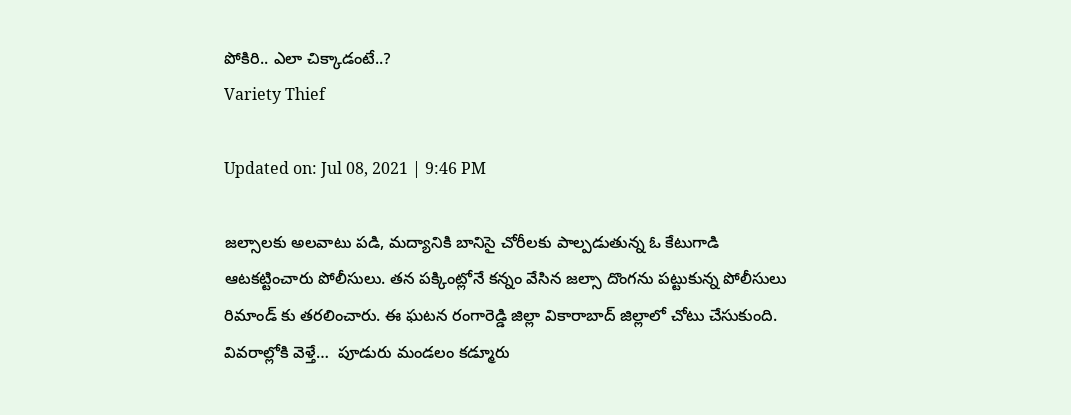పోకిరి.. ఎలా చిక్కాడంటే..?
Variety Thief

Updated on: Jul 08, 2021 | 9:46 PM

జల్సాలకు అలవాటు పడి, మద్యానికి బానిసై చోరీలకు పాల్పడుతున్న ఓ కేటుగాడి ఆటకట్టించారు పోలీసులు. తన పక్కింట్లోనే కన్నం వేసిన జల్సా దొంగను పట్టుకున్న పోలీసులు రిమాండ్ కు తరలించారు. ఈ ఘటన రంగారెడ్డి జిల్లా వికారాబాద్ జిల్లాలో చోటు చేసుకుంది. వివరాల్లోకి వెళ్తే…  పూడురు మండలం కడ్మూరు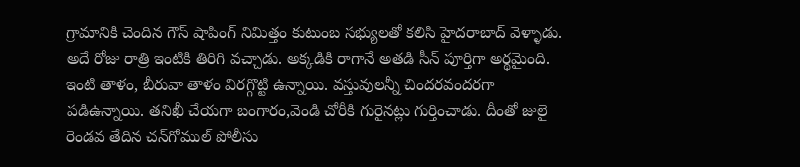గ్రామానికి చెందిన గౌస్ షాపింగ్ నిమిత్తం కుటుంబ సభ్యులతో కలిసి హైదరాబాద్ వెళ్ళాడు. అదే రోజు రాత్రి ఇంటికి తిరిగి వచ్చాడు. అక్కడికి రాగానే అతడి సీన్ పూర్తిగా అర్థమైంది. ఇంటి తాళం, బీరువా తాళం విరగ్గొట్టి ఉన్నాయి. వస్తువులన్నీ చిందరవందరగా పడిఉన్నాయి. తనిఖీ చేయగా బంగారం,వెండి చోరీకి గురైనట్లు గుర్తించాడు. దీంతో జులై రెండవ తేదిన చన్‌గోముల్‌ పోలీసు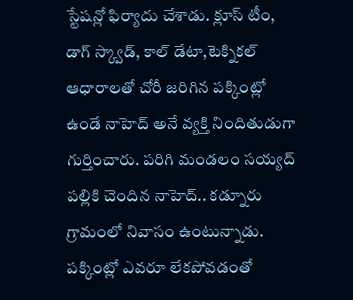స్టేషన్లో ఫిర్యాదు చేశాడు. క్లూస్ టీం, డాగ్ స్క్వాడ్, కాల్ డేటా,టెక్నికల్ ఆధారాలతో చోరీ జరిగిన పక్కింట్లో ఉండే నాహెద్ అనే వ్యక్తి నిందితుడుగా గుర్తించారు. పరిగి మండలం సయ్యద్ పల్లికి చెందిన నాహెద్.. కడ్నూరు గ్రామంలో నివాసం ఉంటున్నాడు. పక్కింట్లో ఎవరూ లేకపోవడంతో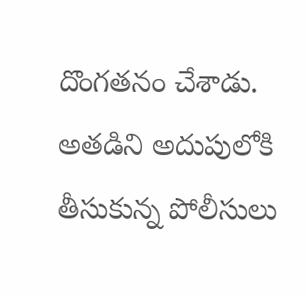దొంగతనం చేశాడు. అతడిని అదుపులోకి తీసుకున్న పోలీసులు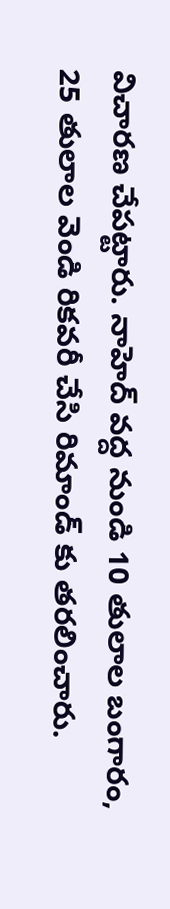విచారణ చేపట్టారు. నాహెద్ వద్ద నుండి 10 తులాల బంగారం, 25 తులాల వెండి రికవరీ చేసి రిమాండ్ కు తరలించారు.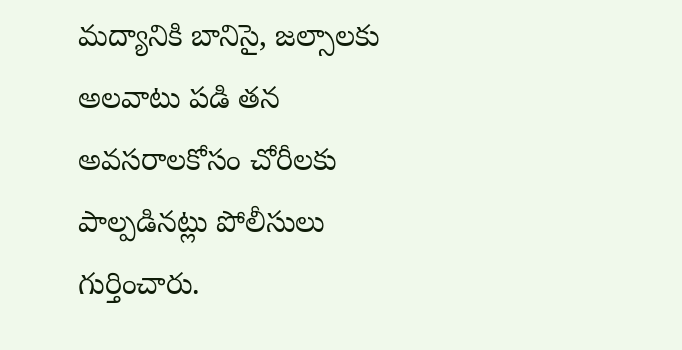మద్యానికి బానిసై, జల్సాలకు అలవాటు పడి తన అవసరాలకోసం చోరీలకు పాల్పడినట్లు పోలీసులు గుర్తించారు.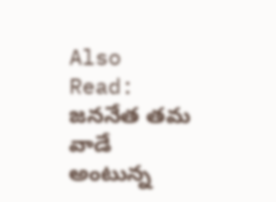Also Read: జననేత తమ వాడే అంటున్న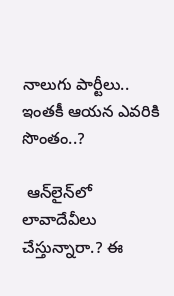నాలుగు పార్టీలు.. ఇంతకీ ఆయన ఎవరికి సొంతం..?

 ఆన్‌లైన్‌లో లావాదేవీలు చేస్తున్నారా.? ఈ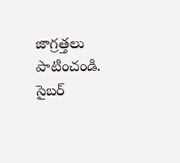జాగ్రత్తలు పాటించండి. సైబర్‌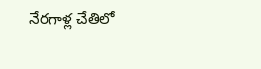నేరగాళ్ల చేతిలో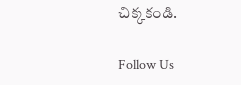చిక్కకండి.

Follow Us